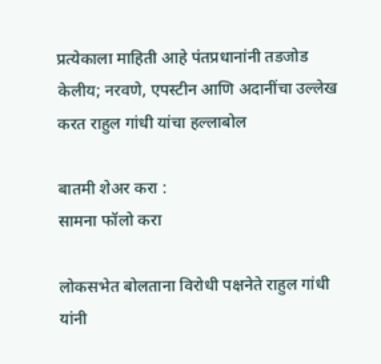प्रत्येकाला माहिती आहे पंतप्रधानांनी तडजोड केलीय; नरवणे, एपस्टीन आणि अदानींचा उल्लेख करत राहुल गांधी यांचा हल्लाबोल

बातमी शेअर करा :
सामना फॉलो करा

लोकसभेत बोलताना विरोधी पक्षनेते राहुल गांधी यांनी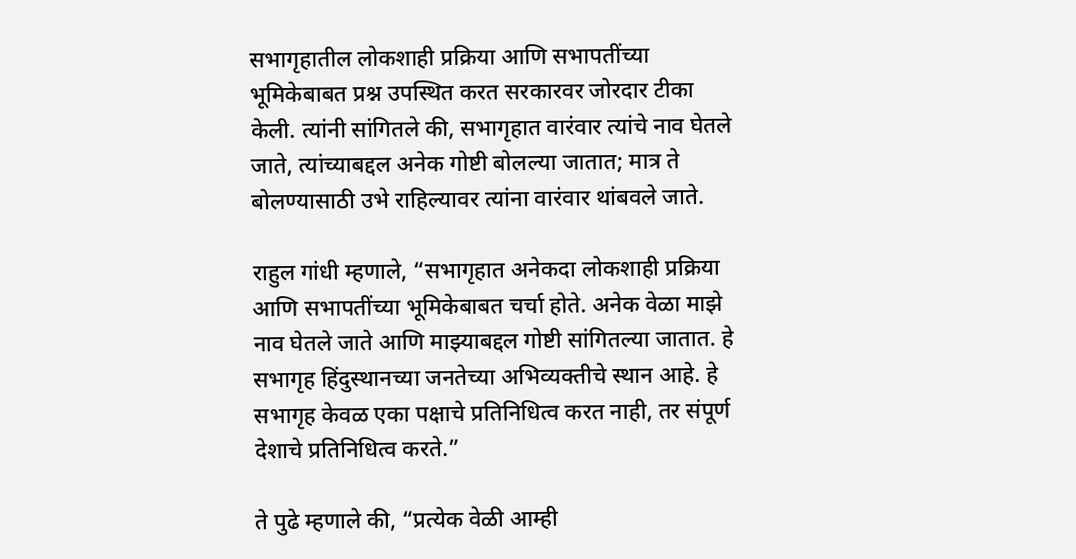सभागृहातील लोकशाही प्रक्रिया आणि सभापतींच्या भूमिकेबाबत प्रश्न उपस्थित करत सरकारवर जोरदार टीका केली. त्यांनी सांगितले की, सभागृहात वारंवार त्यांचे नाव घेतले जाते, त्यांच्याबद्दल अनेक गोष्टी बोलल्या जातात; मात्र ते बोलण्यासाठी उभे राहिल्यावर त्यांना वारंवार थांबवले जाते.

राहुल गांधी म्हणाले, “सभागृहात अनेकदा लोकशाही प्रक्रिया आणि सभापतींच्या भूमिकेबाबत चर्चा होते. अनेक वेळा माझे नाव घेतले जाते आणि माझ्याबद्दल गोष्टी सांगितल्या जातात. हे सभागृह हिंदुस्थानच्या जनतेच्या अभिव्यक्तीचे स्थान आहे. हे सभागृह केवळ एका पक्षाचे प्रतिनिधित्व करत नाही, तर संपूर्ण देशाचे प्रतिनिधित्व करते.”

ते पुढे म्हणाले की, “प्रत्येक वेळी आम्ही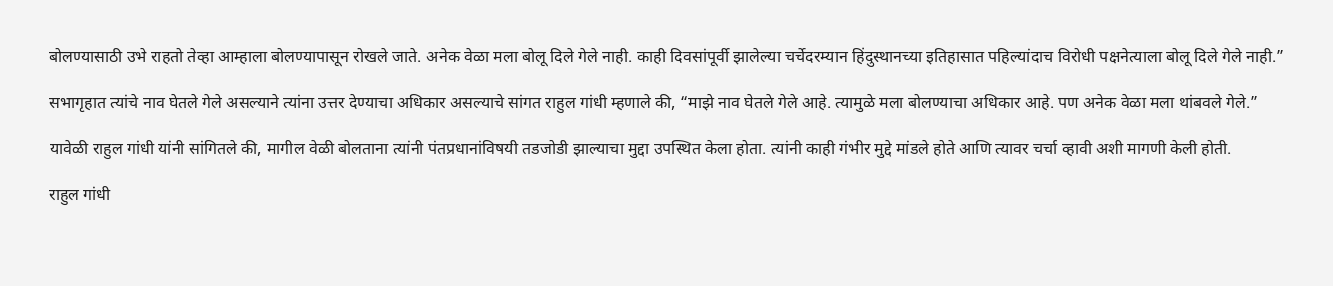बोलण्यासाठी उभे राहतो तेव्हा आम्हाला बोलण्यापासून रोखले जाते. अनेक वेळा मला बोलू दिले गेले नाही. काही दिवसांपूर्वी झालेल्या चर्चेदरम्यान हिंदुस्थानच्या इतिहासात पहिल्यांदाच विरोधी पक्षनेत्याला बोलू दिले गेले नाही.”

सभागृहात त्यांचे नाव घेतले गेले असल्याने त्यांना उत्तर देण्याचा अधिकार असल्याचे सांगत राहुल गांधी म्हणाले की, “माझे नाव घेतले गेले आहे. त्यामुळे मला बोलण्याचा अधिकार आहे. पण अनेक वेळा मला थांबवले गेले.”

यावेळी राहुल गांधी यांनी सांगितले की, मागील वेळी बोलताना त्यांनी पंतप्रधानांविषयी तडजोडी झाल्याचा मुद्दा उपस्थित केला होता. त्यांनी काही गंभीर मुद्दे मांडले होते आणि त्यावर चर्चा व्हावी अशी मागणी केली होती.

राहुल गांधी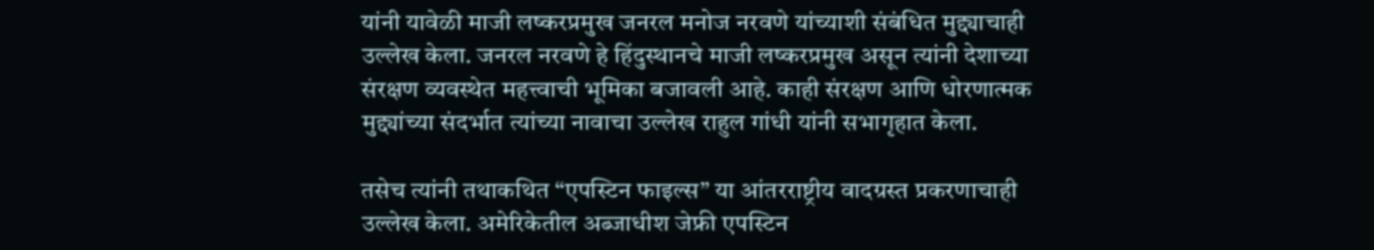यांनी यावेळी माजी लष्करप्रमुख जनरल मनोज नरवणे यांच्याशी संबंधित मुद्द्याचाही उल्लेख केला. जनरल नरवणे हे हिंदुस्थानचे माजी लष्करप्रमुख असून त्यांनी देशाच्या संरक्षण व्यवस्थेत महत्त्वाची भूमिका बजावली आहे. काही संरक्षण आणि धोरणात्मक मुद्द्यांच्या संदर्भात त्यांच्या नावाचा उल्लेख राहुल गांधी यांनी सभागृहात केला.

तसेच त्यांनी तथाकथित “एपस्टिन फाइल्स” या आंतरराष्ट्रीय वादग्रस्त प्रकरणाचाही उल्लेख केला. अमेरिकेतील अब्जाधीश जेफ्री एपस्टिन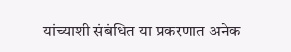यांच्याशी संबंधित या प्रकरणात अनेक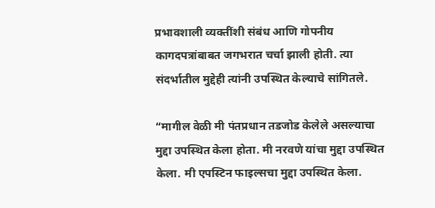प्रभावशाली व्यक्तींशी संबंध आणि गोपनीय कागदपत्रांबाबत जगभरात चर्चा झाली होती. त्या संदर्भातील मुद्देही त्यांनी उपस्थित केल्याचे सांगितले.

“मागील वेळी मी पंतप्रधान तडजोड केलेले असल्याचा मुद्दा उपस्थित केला होता. मी नरवणे यांचा मुद्दा उपस्थित केला. मी एपस्टिन फाइल्सचा मुद्दा उपस्थित केला.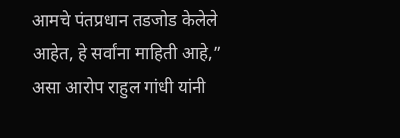आमचे पंतप्रधान तडजोड केलेले आहेत, हे सर्वांना माहिती आहे,” असा आरोप राहुल गांधी यांनी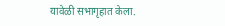यावेळी सभागृहात केला.